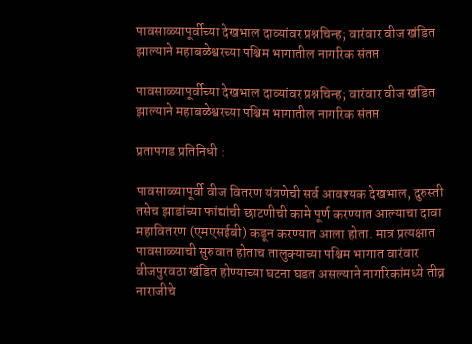पावसाळ्यापूर्वीच्या देखभाल दाव्यांवर प्रश्नचिन्ह; वारंवार वीज खंडित झाल्याने महाबळेश्वरच्या पश्चिम भागातील नागरिक संतप्त

पावसाळ्यापूर्वीच्या देखभाल दाव्यांवर प्रश्नचिन्ह; वारंवार वीज खंडित झाल्याने महाबळेश्वरच्या पश्चिम भागातील नागरिक संतप्त

प्रतापगड प्रतिनिधी :

पावसाळ्यापूर्वी वीज वितरण यंत्रणेची सर्व आवश्यक देखभाल, दुरुस्ती तसेच झाडांच्या फांद्यांची छाटणीची कामे पूर्ण करण्यात आल्याचा दावा महावितरण (एमएसईबी) कडून करण्यात आला होता. मात्र प्रत्यक्षात पावसाळ्याची सुरुवात होताच तालुक्याच्या पश्चिम भागात वारंवार वीजपुरवठा खंडित होण्याच्या घटना घडत असल्याने नागरिकांमध्ये तीव्र नाराजीचे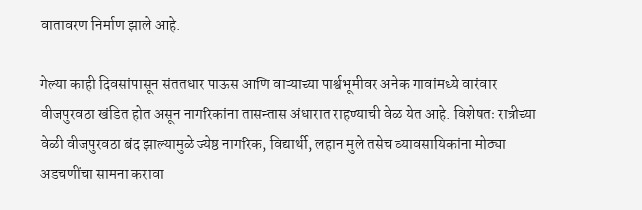वातावरण निर्माण झाले आहे.

गेल्या काही दिवसांपासून संततधार पाऊस आणि वाऱ्याच्या पार्श्वभूमीवर अनेक गावांमध्ये वारंवार वीजपुरवठा खंडित होत असून नागरिकांना तासन्तास अंधारात राहण्याची वेळ येत आहे. विशेषतः रात्रीच्या वेळी वीजपुरवठा बंद झाल्यामुळे ज्येष्ठ नागरिक, विद्यार्थी, लहान मुले तसेच व्यावसायिकांना मोठ्या अडचणींचा सामना करावा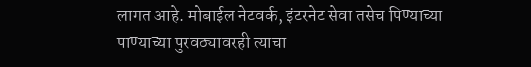लागत आहे. मोबाईल नेटवर्क, इंटरनेट सेवा तसेच पिण्याच्या पाण्याच्या पुरवठ्यावरही त्याचा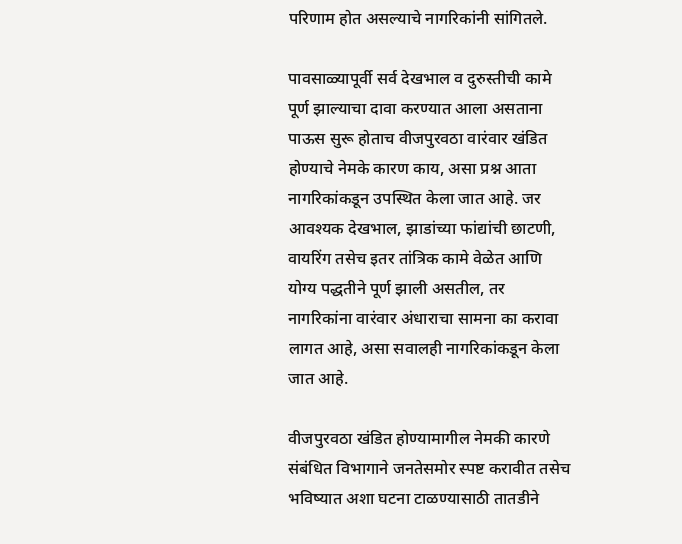परिणाम होत असल्याचे नागरिकांनी सांगितले.

पावसाळ्यापूर्वी सर्व देखभाल व दुरुस्तीची कामे पूर्ण झाल्याचा दावा करण्यात आला असताना पाऊस सुरू होताच वीजपुरवठा वारंवार खंडित होण्याचे नेमके कारण काय, असा प्रश्न आता नागरिकांकडून उपस्थित केला जात आहे. जर आवश्यक देखभाल, झाडांच्या फांद्यांची छाटणी, वायरिंग तसेच इतर तांत्रिक कामे वेळेत आणि योग्य पद्धतीने पूर्ण झाली असतील, तर नागरिकांना वारंवार अंधाराचा सामना का करावा लागत आहे, असा सवालही नागरिकांकडून केला जात आहे.

वीजपुरवठा खंडित होण्यामागील नेमकी कारणे संबंधित विभागाने जनतेसमोर स्पष्ट करावीत तसेच भविष्यात अशा घटना टाळण्यासाठी तातडीने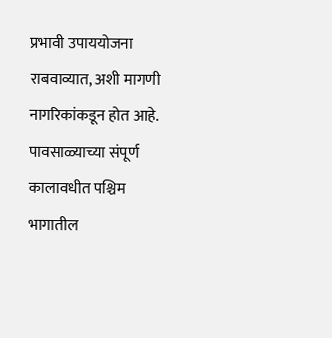प्रभावी उपाययोजना राबवाव्यात, अशी मागणी नागरिकांकडून होत आहे. पावसाळ्याच्या संपूर्ण कालावधीत पश्चिम भागातील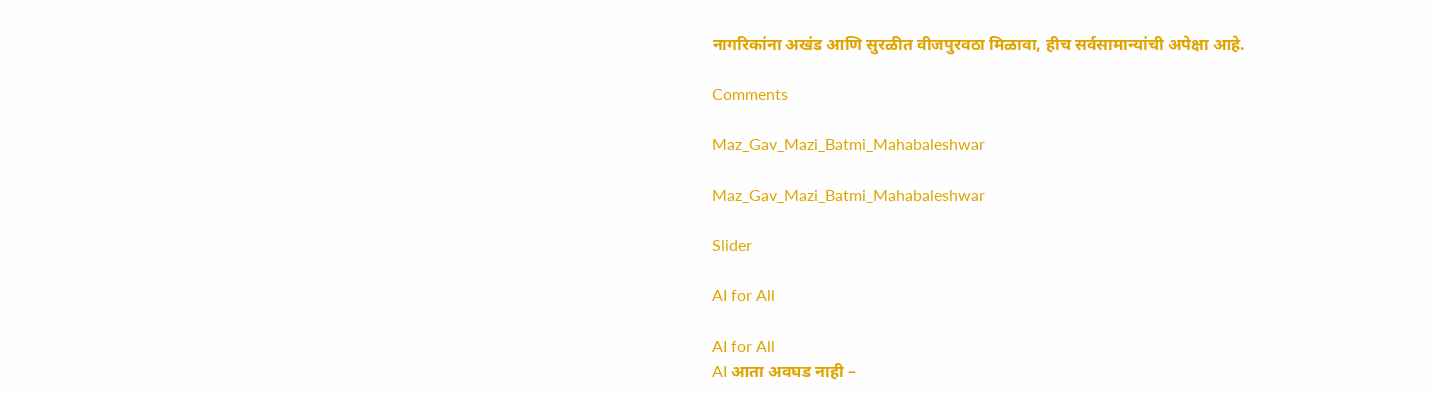नागरिकांना अखंड आणि सुरळीत वीजपुरवठा मिळावा, हीच सर्वसामान्यांची अपेक्षा आहे.

Comments

Maz_Gav_Mazi_Batmi_Mahabaleshwar

Maz_Gav_Mazi_Batmi_Mahabaleshwar

Slider

AI for All

AI for All
AI आता अवघड नाही –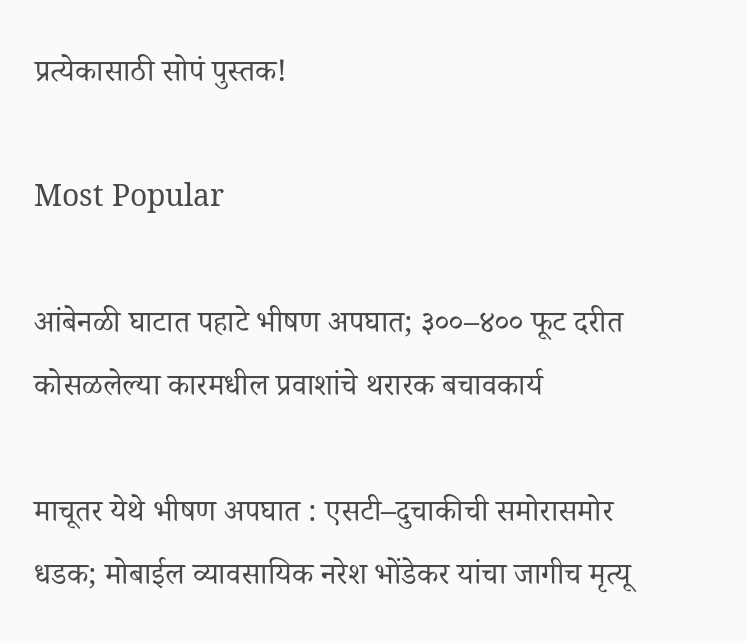प्रत्येकासाठी सोपं पुस्तक!

Most Popular

आंबेनळी घाटात पहाटे भीषण अपघात; ३००–४०० फूट दरीत कोसळलेल्या कारमधील प्रवाशांचे थरारक बचावकार्य

माचूतर येथे भीषण अपघात : एसटी–दुचाकीची समोरासमोर धडक; मोबाईल व्यावसायिक नरेश भोंडेकर यांचा जागीच मृत्यू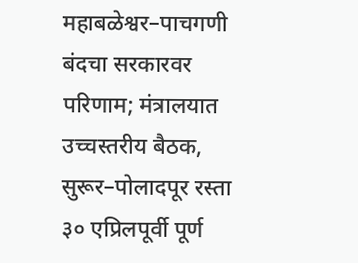महाबळेश्वर–पाचगणी बंदचा सरकारवर परिणाम; मंत्रालयात उच्चस्तरीय बैठक, सुरूर–पोलादपूर रस्ता ३० एप्रिलपूर्वी पूर्ण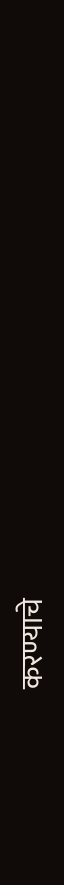करण्याचे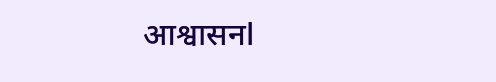आश्वासनl